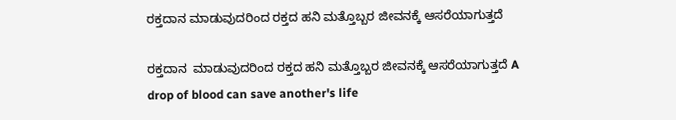ರಕ್ತದಾನ ಮಾಡುವುದರಿಂದ ರಕ್ತದ ಹನಿ ಮತ್ತೊಬ್ಬರ ಜೀವನಕ್ಕೆ ಆಸರೆಯಾಗುತ್ತದೆ

ರಕ್ತದಾನ  ಮಾಡುವುದರಿಂದ ರಕ್ತದ ಹನಿ ಮತ್ತೊಬ್ಬರ ಜೀವನಕ್ಕೆ ಆಸರೆಯಾಗುತ್ತದೆ A drop of blood can save another's life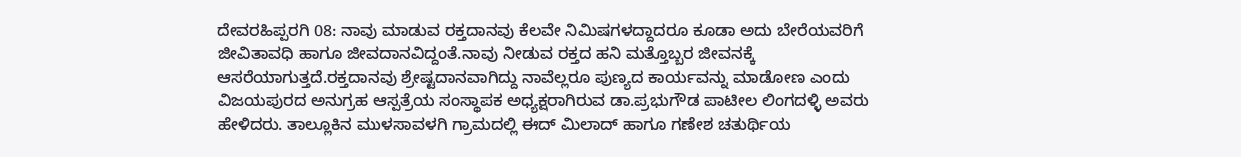ದೇವರಹಿಪ್ಪರಗಿ 08: ನಾವು ಮಾಡುವ ರಕ್ತದಾನವು ಕೆಲವೇ ನಿಮಿಷಗಳದ್ದಾದರೂ ಕೂಡಾ ಅದು ಬೇರೆಯವರಿಗೆ ಜೀವಿತಾವಧಿ ಹಾಗೂ ಜೀವದಾನವಿದ್ದಂತೆ.ನಾವು ನೀಡುವ ರಕ್ತದ ಹನಿ ಮತ್ತೊಬ್ಬರ ಜೀವನಕ್ಕೆ ಆಸರೆಯಾಗುತ್ತದೆ.ರಕ್ತದಾನವು ಶ್ರೇಷ್ಟದಾನವಾಗಿದ್ದು ನಾವೆಲ್ಲರೂ ಪುಣ್ಯದ ಕಾರ್ಯವನ್ನು ಮಾಡೋಣ ಎಂದು ವಿಜಯಪುರದ ಅನುಗ್ರಹ ಆಸ್ಪತ್ರೆಯ ಸಂಸ್ಥಾಪಕ ಅಧ್ಯಕ್ಷರಾಗಿರುವ ಡಾ.ಪ್ರಭುಗೌಡ ಪಾಟೀಲ ಲಿಂಗದಳ್ಳಿ ಅವರು ಹೇಳಿದರು. ತಾಲ್ಲೂಕಿನ ಮುಳಸಾವಳಗಿ ಗ್ರಾಮದಲ್ಲಿ ಈದ್ ಮಿಲಾದ್ ಹಾಗೂ ಗಣೇಶ ಚತುರ್ಥಿಯ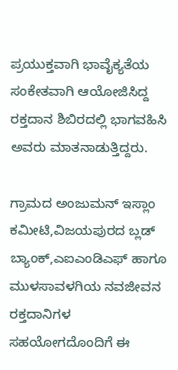ಪ್ರಯುಕ್ತವಾಗಿ ಭಾವೈಕ್ಯತೆಯ ಸಂಕೇತವಾಗಿ ಆಯೋಜಿಸಿದ್ದ ರಕ್ತದಾನ ಶಿಬಿರದಲ್ಲಿ ಭಾಗವಹಿಸಿ ಅವರು ಮಾತನಾಡುತ್ತಿದ್ದರು.

ಗ್ರಾಮದ ಅಂಜುಮನ್ ಇಸ್ಲಾಂ ಕಮೀಟಿ,ವಿಜಯಪುರದ ಬ್ಲಡ್ ಬ್ಯಾಂಕ್,ಎಐಎಂಡಿಎಫ್ ಹಾಗೂ ಮುಳಸಾವಳಗಿಯ ನವಜೀವನ ರಕ್ತದಾನಿಗಳ ಸಹಯೋಗದೊಂದಿಗೆ ಈ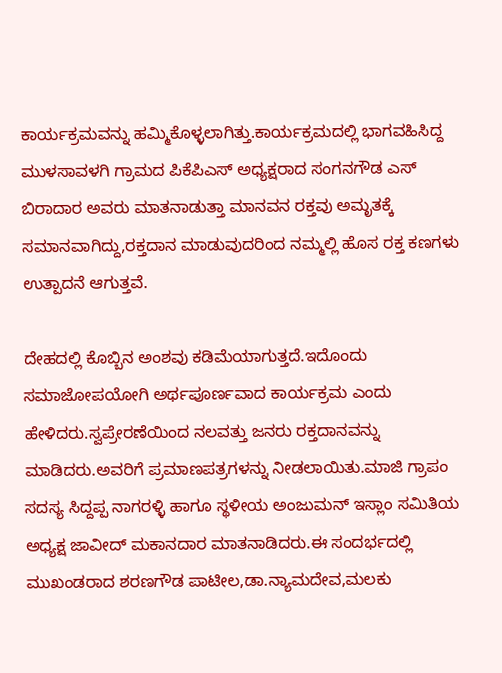ಕಾರ್ಯಕ್ರಮವನ್ನು ಹಮ್ಮಿಕೊಳ್ಳಲಾಗಿತ್ತು.ಕಾರ್ಯಕ್ರಮದಲ್ಲಿ ಭಾಗವಹಿಸಿದ್ದ ಮುಳಸಾವಳಗಿ ಗ್ರಾಮದ ಪಿಕೆಪಿಎಸ್ ಅಧ್ಯಕ್ಷರಾದ ಸಂಗನಗೌಡ ಎಸ್ ಬಿರಾದಾರ ಅವರು ಮಾತನಾಡುತ್ತಾ ಮಾನವನ ರಕ್ತವು ಅಮೃತಕ್ಕೆ ಸಮಾನವಾಗಿದ್ದು,ರಕ್ತದಾನ ಮಾಡುವುದರಿಂದ ನಮ್ಮಲ್ಲಿ ಹೊಸ ರಕ್ತ ಕಣಗಳು ಉತ್ಪಾದನೆ ಆಗುತ್ತವೆ.

ದೇಹದಲ್ಲಿ ಕೊಬ್ಬಿನ ಅಂಶವು ಕಡಿಮೆಯಾಗುತ್ತದೆ.ಇದೊಂದು ಸಮಾಜೋಪಯೋಗಿ ಅರ್ಥಪೂರ್ಣವಾದ ಕಾರ್ಯಕ್ರಮ ಎಂದು ಹೇಳಿದರು.ಸ್ವಪ್ರೇರಣೆಯಿಂದ ನಲವತ್ತು ಜನರು ರಕ್ತದಾನವನ್ನು ಮಾಡಿದರು.ಅವರಿಗೆ ಪ್ರಮಾಣಪತ್ರಗಳನ್ನು ನೀಡಲಾಯಿತು.ಮಾಜಿ ಗ್ರಾಪಂ ಸದಸ್ಯ ಸಿದ್ದಪ್ಪ ನಾಗರಳ್ಳಿ ಹಾಗೂ ಸ್ಥಳೀಯ ಅಂಜುಮನ್ ಇಸ್ಲಾಂ ಸಮಿತಿಯ ಅಧ್ಯಕ್ಷ ಜಾವೀದ್ ಮಕಾನದಾರ ಮಾತನಾಡಿದರು.ಈ ಸಂದರ್ಭದಲ್ಲಿ ಮುಖಂಡರಾದ ಶರಣಗೌಡ ಪಾಟೀಲ,ಡಾ.ನ್ಯಾಮದೇವ,ಮಲಕು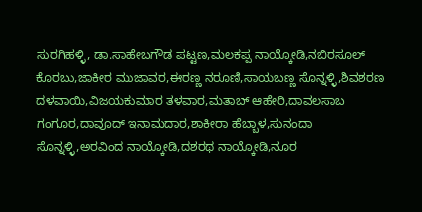ಸುರಗಿಹಳ್ಳಿ, ಡಾ.ಸಾಹೇಬಗೌಡ ಪಟ್ಟಣ,ಮಲಕಪ್ಪ ನಾಯ್ಕೋಡಿ,ನಬಿರಸೂಲ್ ಕೊರಬು,ಜಾಕೀರ ಮುಜಾವರ,ಈರಣ್ಣ ನರೂಣಿ,ಸಾಯಬಣ್ಣ ಸೊನ್ನಳ್ಳಿ,ಶಿವಶರಣ ದಳವಾಯಿ,ವಿಜಯಕುಮಾರ ತಳವಾರ,ಮತಾಬ್ ಆಹೇರಿ,ದಾವಲಸಾಬ ಗಂಗೂರ,ದಾವೂದ್ ಇನಾಮದಾರ,ಶಾಕೀರಾ ಹೆಬ್ಬಾಳ,ಸುನಂದಾ ಸೊನ್ನಳ್ಳಿ,ಅರವಿಂದ ನಾಯ್ಕೋಡಿ,ದಶರಥ ನಾಯ್ಕೋಡಿ,ನೂರ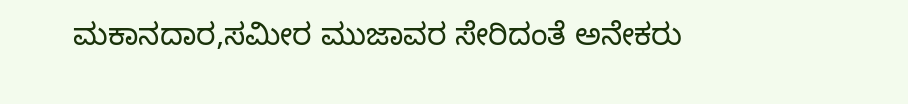ಮಕಾನದಾರ,ಸಮೀರ ಮುಜಾವರ ಸೇರಿದಂತೆ ಅನೇಕರು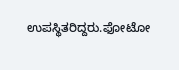ಉಪಸ್ಥಿತರಿದ್ದರು.ಫೋಟೋ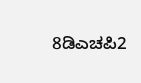8ಡಿಎಚಪಿ2